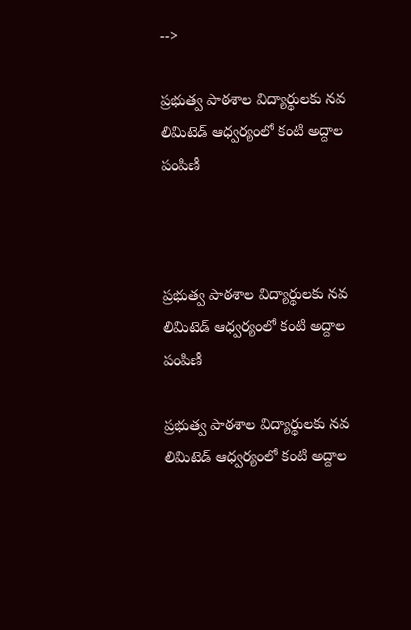-->

ప్రభుత్వ పాఠశాల విద్యార్థులకు నవ లిమిటెడ్ ఆధ్వర్యంలో కంటి అద్దాల పంపిణీ



ప్రభుత్వ పాఠశాల విద్యార్థులకు నవ లిమిటెడ్ ఆధ్వర్యంలో కంటి అద్దాల పంపిణీ

ప్రభుత్వ పాఠశాల విద్యార్థులకు నవ లిమిటెడ్ ఆధ్వర్యంలో కంటి అద్దాల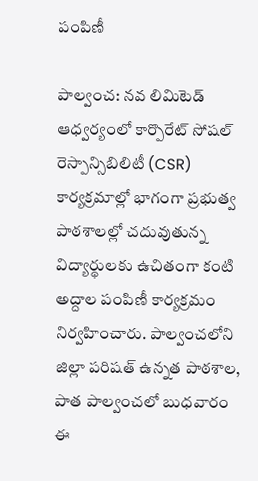పంపిణీ

పాల్వంచ: నవ లిమిటెడ్ ఆధ్వర్యంలో కార్పొరేట్ సోషల్ రెస్పాన్సిబిలిటీ (CSR) కార్యక్రమాల్లో భాగంగా ప్రభుత్వ పాఠశాలల్లో చదువుతున్న విద్యార్థులకు ఉచితంగా కంటి అద్దాల పంపిణీ కార్యక్రమం నిర్వహించారు. పాల్వంచలోని జిల్లా పరిషత్ ఉన్నత పాఠశాల, పాత పాల్వంచలో బుధవారం ఈ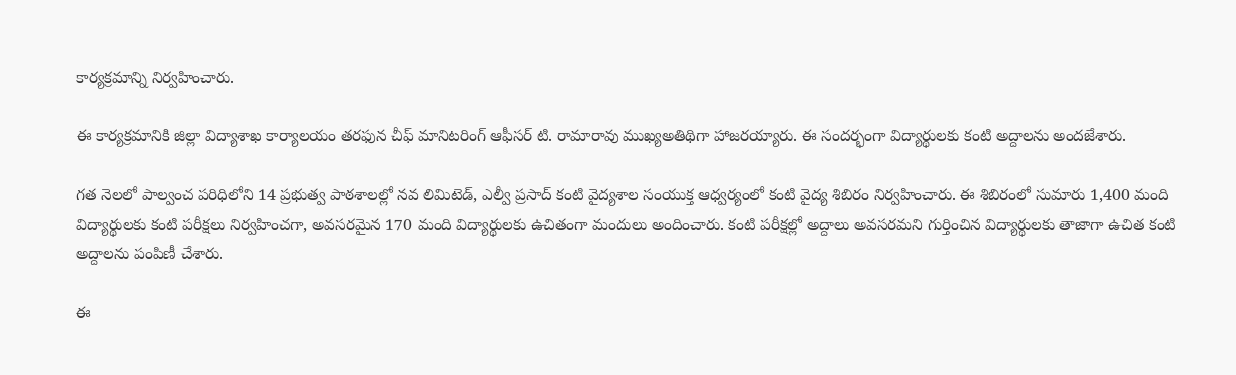కార్యక్రమాన్ని నిర్వహించారు.

ఈ కార్యక్రమానికి జిల్లా విద్యాశాఖ కార్యాలయం తరఫున చీఫ్ మానిటరింగ్ ఆఫీసర్ టి. రామారావు ముఖ్యఅతిథిగా హాజరయ్యారు. ఈ సందర్భంగా విద్యార్థులకు కంటి అద్దాలను అందజేశారు.

గత నెలలో పాల్వంచ పరిధిలోని 14 ప్రభుత్వ పాఠశాలల్లో నవ లిమిటెడ్, ఎల్వీ ప్రసాద్ కంటి వైద్యశాల సంయుక్త ఆధ్వర్యంలో కంటి వైద్య శిబిరం నిర్వహించారు. ఈ శిబిరంలో సుమారు 1,400 మంది విద్యార్థులకు కంటి పరీక్షలు నిర్వహించగా, అవసరమైన 170 మంది విద్యార్థులకు ఉచితంగా మందులు అందించారు. కంటి పరీక్షల్లో అద్దాలు అవసరమని గుర్తించిన విద్యార్థులకు తాజాగా ఉచిత కంటి అద్దాలను పంపిణీ చేశారు.

ఈ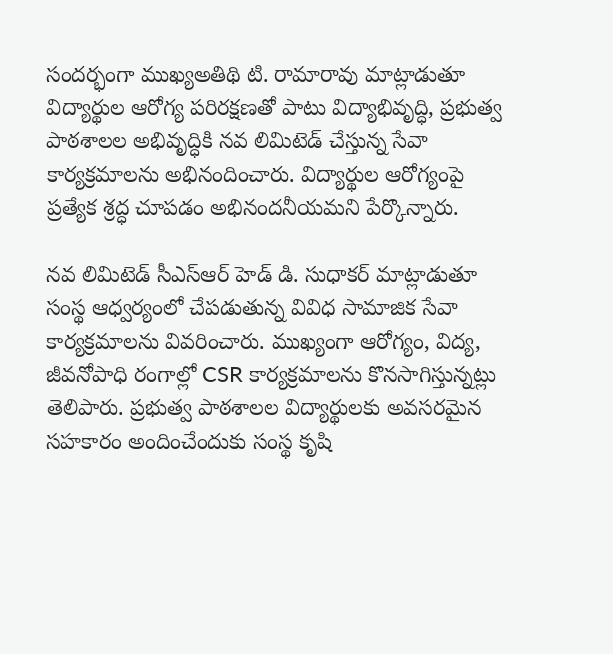సందర్భంగా ముఖ్యఅతిథి టి. రామారావు మాట్లాడుతూ విద్యార్థుల ఆరోగ్య పరిరక్షణతో పాటు విద్యాభివృద్ధి, ప్రభుత్వ పాఠశాలల అభివృద్ధికి నవ లిమిటెడ్ చేస్తున్న సేవా కార్యక్రమాలను అభినందించారు. విద్యార్థుల ఆరోగ్యంపై ప్రత్యేక శ్రద్ధ చూపడం అభినందనీయమని పేర్కొన్నారు.

నవ లిమిటెడ్ సీఎస్‌ఆర్ హెడ్ డి. సుధాకర్ మాట్లాడుతూ సంస్థ ఆధ్వర్యంలో చేపడుతున్న వివిధ సామాజిక సేవా కార్యక్రమాలను వివరించారు. ముఖ్యంగా ఆరోగ్యం, విద్య, జీవనోపాధి రంగాల్లో CSR కార్యక్రమాలను కొనసాగిస్తున్నట్లు తెలిపారు. ప్రభుత్వ పాఠశాలల విద్యార్థులకు అవసరమైన సహకారం అందించేందుకు సంస్థ కృషి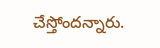చేస్తోందన్నారు.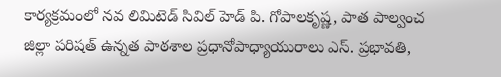కార్యక్రమంలో నవ లిమిటెడ్ సివిల్ హెడ్ పి. గోపాలకృష్ణ, పాత పాల్వంచ జిల్లా పరిషత్ ఉన్నత పాఠశాల ప్రధానోపాధ్యాయురాలు ఎస్. ప్రభావతి,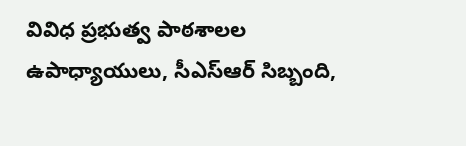వివిధ ప్రభుత్వ పాఠశాలల ఉపాధ్యాయులు, సీఎస్‌ఆర్ సిబ్బంది,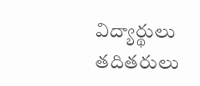విద్యార్థులు తదితరులు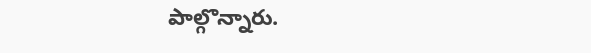పాల్గొన్నారు.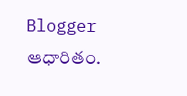Blogger ఆధారితం.